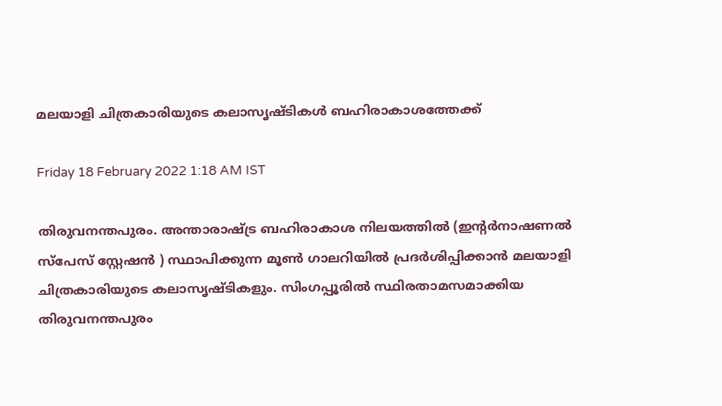മലയാളി ചിത്രകാരിയുടെ കലാസൃഷ്ടികൾ ബഹിരാകാശത്തേക്ക്

Friday 18 February 2022 1:18 AM IST

തിരുവനന്തപുരം. അന്താരാഷ്ട്ര ബഹിരാകാശ നിലയത്തിൽ (ഇന്റർനാഷണൽ സ്പേസ് സ്റ്റേഷൻ ) സ്ഥാപിക്കുന്ന മൂൺ ഗാലറിയിൽ പ്രദർശിപ്പിക്കാൻ മലയാളി ചിത്രകാരിയുടെ കലാസൃഷ്ടികളും. സിംഗപ്പൂരിൽ സ്ഥിരതാമസമാക്കിയ തിരുവനന്തപുരം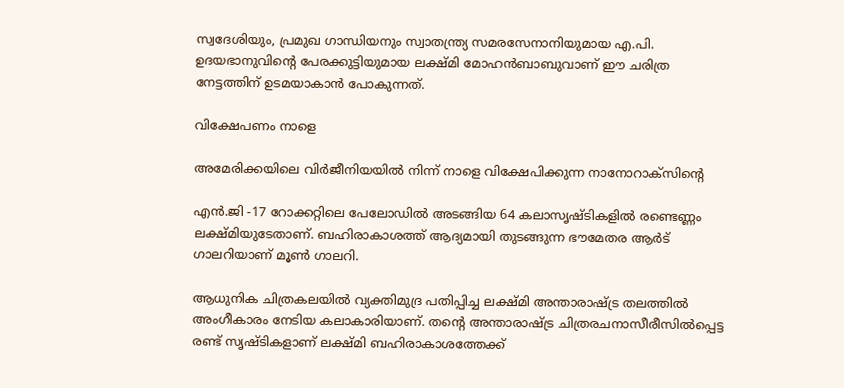സ്വദേശിയും, പ്രമുഖ ഗാന്ധിയനും സ്വാതന്ത്ര്യ സമരസേനാനിയുമായ എ.പി. ഉദയഭാനുവിന്റെ പേരക്കുട്ടിയുമായ ലക്ഷ്മി മോഹൻബാബുവാണ് ഈ ചരിത്ര നേട്ടത്തിന് ഉടമയാകാൻ പോകുന്നത്.

വിക്ഷേപണം നാളെ

അമേരിക്കയിലെ വിർജീനിയയിൽ നിന്ന് നാളെ വിക്ഷേപിക്കുന്ന നാനോറാക്സിന്റെ

എൻ.ജി -17 റോക്കറ്റിലെ പേലോഡിൽ അടങ്ങിയ 64 കലാസൃഷ്ടികളിൽ രണ്ടെണ്ണം ലക്ഷ്മിയുടേതാണ്. ബഹിരാകാശത്ത് ആദ്യമായി തുടങ്ങുന്ന ഭൗമേതര ആർട് ഗാലറിയാണ് മൂൺ ഗാലറി.

ആധുനിക ചിത്രകലയിൽ വ്യക്തിമുദ്ര പതിപ്പിച്ച ലക്ഷ്മി അന്താരാഷ്ട്ര തലത്തിൽ അംഗീകാരം നേടിയ കലാകാരിയാണ്. തന്റെ അന്താരാഷ്ട്ര ചിത്രരചനാസീരീസിൽപ്പെട്ട രണ്ട് സൃഷ്ടികളാണ് ലക്ഷ്മി ബഹിരാകാശത്തേക്ക്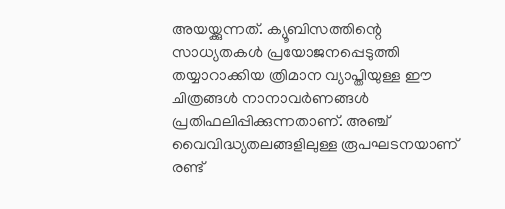അയയ്ക്കുന്നത്. ക്യൂബിസത്തിന്റെ സാധ്യതകൾ പ്രയോജനപ്പെടുത്തി തയ്യാറാക്കിയ ത്രിമാന വ്യാപ്തിയുള്ള ഈ ചിത്രങ്ങൾ നാനാവർണങ്ങൾ പ്രതിഫലിപ്പിക്കുന്നതാണ്. അഞ്ച് വൈവിദ്ധ്യതലങ്ങളിലുള്ള രൂപഘടനയാണ് രണ്ട്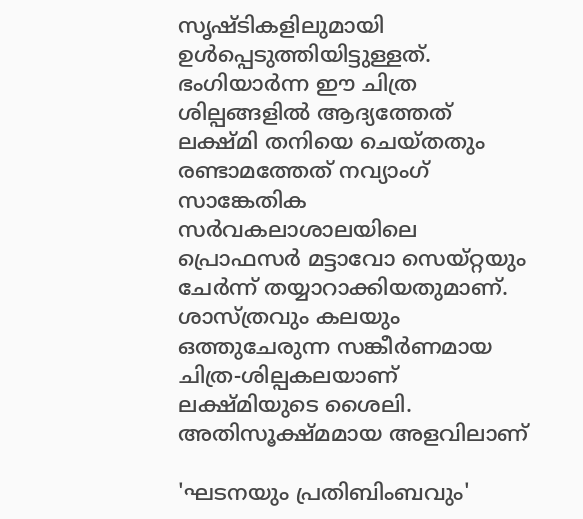സൃഷ്ടികളിലുമായി ഉൾപ്പെടുത്തിയിട്ടുള്ളത്. ഭംഗിയാർന്ന ഈ ചിത്ര ശില്പങ്ങളിൽ ആദ്യത്തേത് ലക്ഷ്മി തനിയെ ചെയ്തതും രണ്ടാമത്തേത് നവ്യാംഗ് സാങ്കേതിക സർവകലാശാലയിലെ പ്രൊഫസർ മട്ടാവോ സെയ്റ്റയും ചേർന്ന് തയ്യാറാക്കിയതുമാണ്. ശാസ്ത്രവും കലയും ഒത്തുചേരുന്ന സങ്കീർണമായ ചിത്ര-ശില്പകലയാണ് ലക്ഷ്മിയുടെ ശൈലി. അതിസൂക്ഷ്മമായ അളവിലാണ്

'ഘടനയും പ്രതിബിംബവും'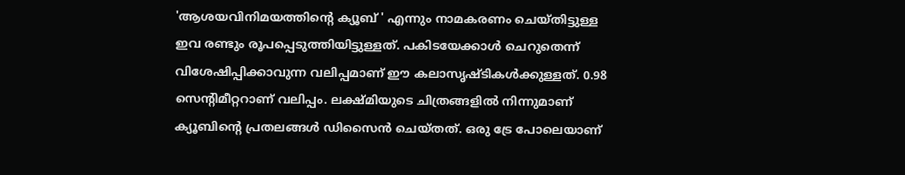'ആശയവിനിമയത്തിന്റെ ക്യൂബ് ' എന്നും നാമകരണം ചെയ്തിട്ടുള്ള ഇവ രണ്ടും രൂപപ്പെടുത്തിയിട്ടുള്ളത്. പകിടയേക്കാൾ ചെറുതെന്ന് വിശേഷിപ്പിക്കാവുന്ന വലിപ്പമാണ് ഈ കലാസൃഷ്ടികൾക്കുള്ളത്. 0.98 സെന്റിമീറ്ററാണ് വലിപ്പം. ലക്ഷ്മിയുടെ ചിത്രങ്ങളിൽ നിന്നുമാണ് ക്യൂബിന്റെ പ്രതലങ്ങൾ ഡിസൈൻ ചെയ്തത്. ഒരു ട്രേ പോലെയാണ്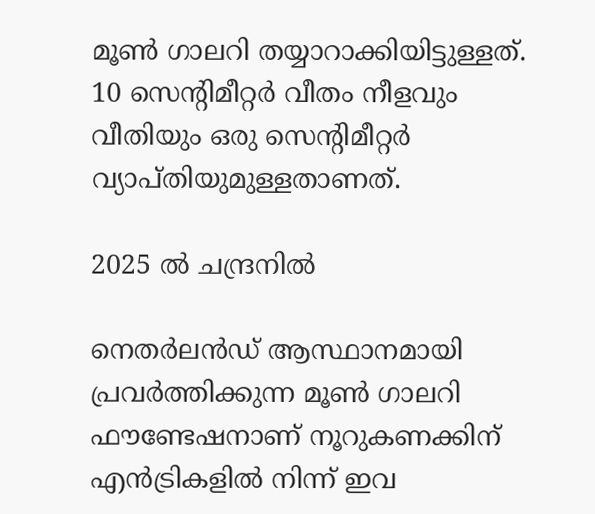മൂൺ ഗാലറി തയ്യാറാക്കിയിട്ടുള്ളത്. 10 സെന്റിമീറ്റർ വീതം നീളവും വീതിയും ഒരു സെന്റിമീറ്റർ വ്യാപ്തിയുമുള്ളതാണത്.

2025 ൽ ചന്ദ്രനിൽ

നെതർലൻഡ് ആസ്ഥാനമായി പ്രവർത്തിക്കുന്ന മൂൺ ഗാലറി ഫൗണ്ടേഷനാണ് നൂറുകണക്കിന് എൻട്രികളിൽ നിന്ന് ഇവ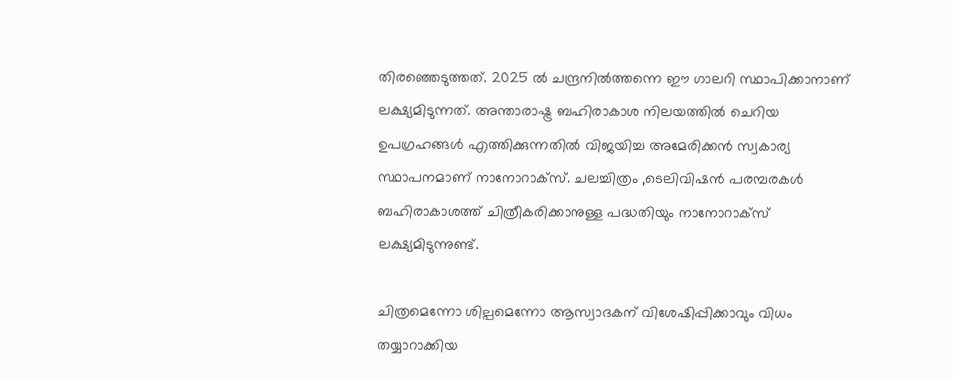തിരഞ്ഞെടുത്തത്. 2025 ൽ ചന്ദ്രനിൽത്തന്നെ ഈ ഗാലറി സ്ഥാപിക്കാനാണ് ലക്ഷ്യമിടുന്നത്. അന്താരാഷ്ട്ര ബഹിരാകാശ നിലയത്തിൽ ചെറിയ ഉപഗ്രഹങ്ങൾ എത്തിക്കുന്നതിൽ വിജയിച്ച അമേരിക്കൻ സ്വകാര്യ സ്ഥാപനമാണ് നാനോറാക്സ്. ചലച്ചിത്രം ,ടെലിവിഷൻ പരമ്പരകൾ ബഹിരാകാശത്ത് ചിത്രീകരിക്കാനുള്ള പദ്ധതിയും നാനോറാക്സ് ലക്ഷ്യമിടുന്നുണ്ട്.

ചിത്രമെന്നോ ശില്പമെന്നോ ആസ്വാദകന് വിശേഷിപ്പിക്കാവും വിധം തയ്യാറാക്കിയ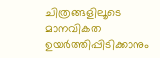ചിത്രങ്ങളിലൂടെ മാനവികത ഉയർത്തിപ്പിടിക്കാനും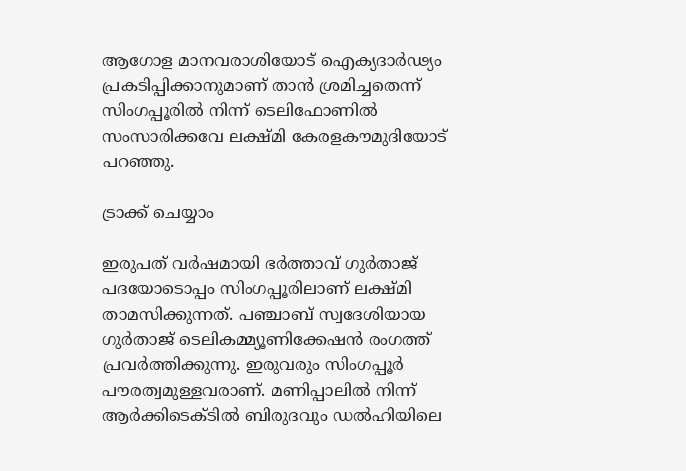ആഗോള മാനവരാശിയോട് ഐക്യദാർഢ്യം പ്രകടിപ്പിക്കാനുമാണ് താൻ ശ്രമിച്ചതെന്ന് സിംഗപ്പൂരിൽ നിന്ന് ടെലിഫോണിൽ സംസാരിക്കവേ ലക്ഷ്മി കേരളകൗമുദിയോട് പറഞ്ഞു.

ട്രാക്ക് ചെയ്യാം

ഇരുപത് വർഷമായി ഭർത്താവ് ഗുർതാജ് പദയോടൊപ്പം സിംഗപ്പൂരിലാണ് ലക്ഷ്മി താമസിക്കുന്നത്. പഞ്ചാബ് സ്വദേശിയായ ഗുർതാജ് ടെലികമ്മ്യൂണിക്കേഷൻ രംഗത്ത് പ്രവർത്തിക്കുന്നു. ഇരുവരും സിംഗപ്പൂർ പൗരത്വമുള്ളവരാണ്. മണിപ്പാലിൽ നിന്ന് ആർക്കിടെക്ടിൽ ബിരുദവും ഡൽഹിയിലെ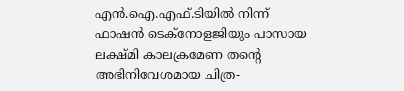എൻ.ഐ.എഫ്.ടിയിൽ നിന്ന് ഫാഷൻ ടെക്നോളജിയും പാസായ ലക്ഷ്മി കാലക്രമേണ തന്റെ അഭിനിവേശമായ ചിത്ര-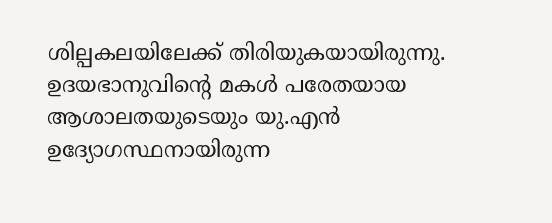ശില്പകലയിലേക്ക് തിരിയുകയായിരുന്നു. ഉദയഭാനുവിന്റെ മകൾ പരേതയായ ആശാലതയുടെയും യു.എൻ ഉദ്യോഗസ്ഥനായിരുന്ന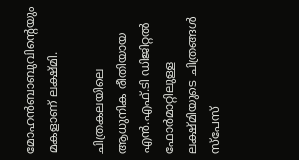മോഹൻബാബുവിന്റെയും മകളാണ് ലക്ഷ്മി.

ചിത്രകലയിലെ ആധുനിക രീതിയായ എൻ.എഫ്.ടി ഡിജിറ്റൽ ഫോർമാറ്റിലുള്ള ലക്ഷ്മിയുടെ ചിത്രങ്ങൾ സ്പേസ്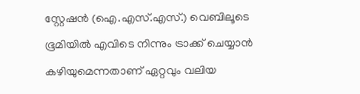സ്റ്റേഷൻ (ഐ.എസ്.എസ്.) വെബിലൂടെ ഭൂമിയിൽ എവിടെ നിന്നും ട്രാക്ക് ചെയ്യാൻ കഴിയുമെന്നതാണ് ഏറ്റവും വലിയ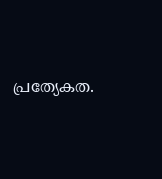പ്രത്യേകത.